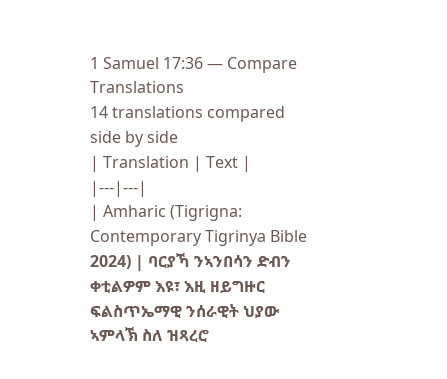1 Samuel 17:36 — Compare Translations
14 translations compared side by side
| Translation | Text |
|---|---|
| Amharic (Tigrigna: Contemporary Tigrinya Bible 2024) | ባርያኻ ንኣንበሳን ድብን ቀቲልዎም እዩ፣ እዚ ዘይግዙር ፍልስጥኤማዊ ንሰራዊት ህያው ኣምላኽ ስለ ዝጻረሮ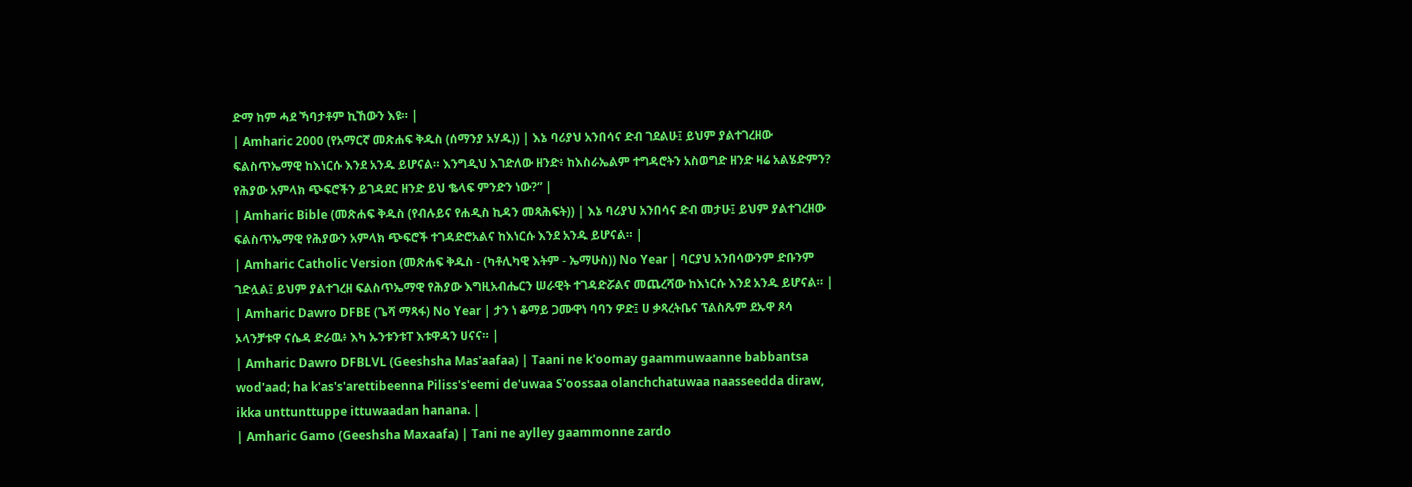ድማ ከም ሓደ ኻባታቶም ኪኸውን እዩ። |
| Amharic 2000 (የአማርኛ መጽሐፍ ቅዱስ (ሰማንያ አሃዱ)) | እኔ ባሪያህ አንበሳና ድብ ገደልሁ፤ ይህም ያልተገረዘው ፍልስጥኤማዊ ከእነርሱ እንደ አንዱ ይሆናል። እንግዲህ እገድለው ዘንድ፥ ከእስራኤልም ተግዳሮትን አስወግድ ዘንድ ዛሬ አልሄድምን? የሕያው አምላክ ጭፍሮችን ይገዳደር ዘንድ ይህ ቈላፍ ምንድን ነው?” |
| Amharic Bible (መጽሐፍ ቅዱስ (የብሉይና የሐዲስ ኪዳን መጻሕፍት)) | እኔ ባሪያህ አንበሳና ድብ መታሁ፤ ይህም ያልተገረዘው ፍልስጥኤማዊ የሕያውን አምላክ ጭፍሮች ተገዳድሮአልና ከእነርሱ እንደ አንዱ ይሆናል። |
| Amharic Catholic Version (መጽሐፍ ቅዱስ - (ካቶሊካዊ እትም - ኤማሁስ)) No Year | ባርያህ አንበሳውንም ድቡንም ገድሏል፤ ይህም ያልተገረዘ ፍልስጥኤማዊ የሕያው እግዚአብሔርን ሠራዊት ተገዳድሯልና መጨረሻው ከእነርሱ እንደ አንዱ ይሆናል። |
| Amharic Dawro DFBE (ጌሻ ማጻፋ) No Year | ታን ነ ቆማይ ጋሙዋነ ባባን ዎድ፤ ሀ ቃጻረትቤና ፕልስጼም ደኡዋ ጾሳ ኦላንቻቱዋ ናሴዳ ድራዉ፥ እካ ኡንቱንቱፐ እቱዋዳን ሀናና። |
| Amharic Dawro DFBLVL (Geeshsha Mas'aafaa) | Taani ne k'oomay gaammuwaanne babbantsa wod'aad; ha k'as's'arettibeenna Piliss's'eemi de'uwaa S'oossaa olanchchatuwaa naasseedda diraw, ikka unttunttuppe ittuwaadan hanana. |
| Amharic Gamo (Geeshsha Maxaafa) | Tani ne aylley gaammonne zardo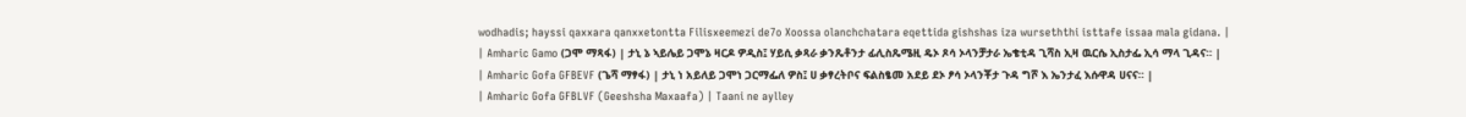wodhadis; hayssi qaxxara qanxxetontta Filisxeemezi de7o Xoossa olanchchatara eqettida gishshas iza wurseththi isttafe issaa mala gidana. |
| Amharic Gamo (ጋሞ ማጻፋ) | ታኒ ኔ ኣይሌይ ጋሞኔ ዛርዶ ዎዲስ፤ ሃይሲ ቃጻራ ቃንጼቶንታ ፊሊስጼሜዚ ዴኦ ጾሳ ኦላንቻታራ ኤቄቲዳ ጊሻስ ኢዛ ዉርሴ ኢስታፌ ኢሳ ማላ ጊዳና። |
| Amharic Gofa GFBEVF (ጌሻ ማፃፋ) | ታኒ ነ አይለይ ጋሞነ ጋርማፌለ ዎስ፤ ሀ ቃፃረትቦና ፍልስፄመ አደይ ደኦ ፆሳ ኦላንቾታ ጉዳ ግሾ እ ኤንታፈ እሱዋዳ ሀናና። |
| Amharic Gofa GFBLVF (Geeshsha Maxaafa) | Taani ne aylley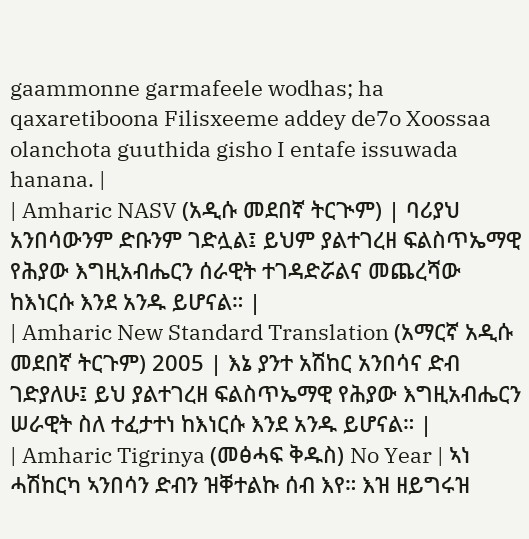gaammonne garmafeele wodhas; ha qaxaretiboona Filisxeeme addey de7o Xoossaa olanchota guuthida gisho I entafe issuwada hanana. |
| Amharic NASV (አዲሱ መደበኛ ትርጒም) | ባሪያህ አንበሳውንም ድቡንም ገድሏል፤ ይህም ያልተገረዘ ፍልስጥኤማዊ የሕያው እግዚአብሔርን ሰራዊት ተገዳድሯልና መጨረሻው ከእነርሱ እንደ አንዱ ይሆናል። |
| Amharic New Standard Translation (አማርኛ አዲሱ መደበኛ ትርጉም) 2005 | እኔ ያንተ አሽከር አንበሳና ድብ ገድያለሁ፤ ይህ ያልተገረዘ ፍልስጥኤማዊ የሕያው እግዚአብሔርን ሠራዊት ስለ ተፈታተነ ከእነርሱ እንደ አንዱ ይሆናል። |
| Amharic Tigrinya (መፅሓፍ ቅዱስ) No Year | ኣነ ሓሽከርካ ኣንበሳን ድብን ዝቐተልኩ ሰብ እየ። እዝ ዘይግሩዝ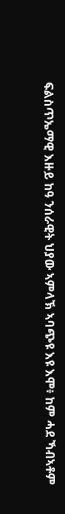ፍልስጥኤማዊ እዙይ ከዓ ንሰራዊት ህያው ኣምላኽ ኣባጭዩ እዩ እሞ፥ ከም ሓደ ኻብኣቶም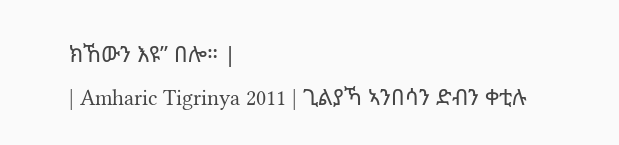ክኸውን እዩ” በሎ። |
| Amharic Tigrinya 2011 | ጊልያኻ ኣንበሳን ድብን ቀቲሉ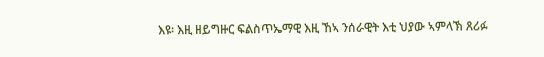እዩ፡ እዚ ዘይግዙር ፍልስጥኤማዊ እዚ ኸኣ ንሰራዊት እቲ ህያው ኣምላኽ ጸሪፉ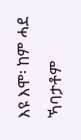እዩ እሞ፡ ከም ሓደ ኻባታቶም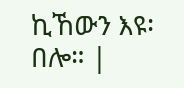ኪኸውን እዩ፡ በሎ። |